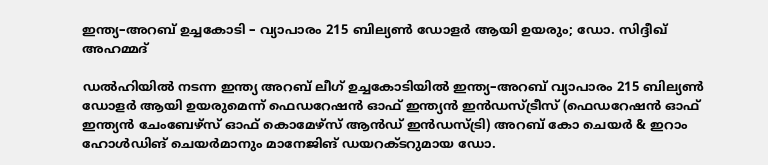ഇന്ത്യ–അറബ് ഉച്ചകോടി – വ്യാപാരം 215 ബില്യൺ ഡോളർ ആയി ഉയരും; ഡോ. സിദ്ദീഖ് അഹമ്മദ്

ഡൽഹിയിൽ നടന്ന ഇന്ത്യ അറബ് ലീഗ് ഉച്ചകോടിയിൽ ഇന്ത്യ–അറബ് വ്യാപാരം 215 ബില്യൺ ഡോളർ ആയി ഉയരുമെന്ന് ഫെഡറേഷൻ ഓഫ് ഇന്ത്യൻ ഇൻഡസ്ട്രീസ് (ഫെഡറേഷൻ ഓഫ് ഇന്ത്യൻ ചേംബേഴ്സ് ഓഫ് കൊമേഴ്‌സ് ആൻഡ് ഇൻഡസ്ട്രി) അറബ് കോ ചെയർ & ഇറാം ഹോൾഡിങ് ചെയർമാനും മാനേജിങ് ഡയറക്ടറുമായ ഡോ.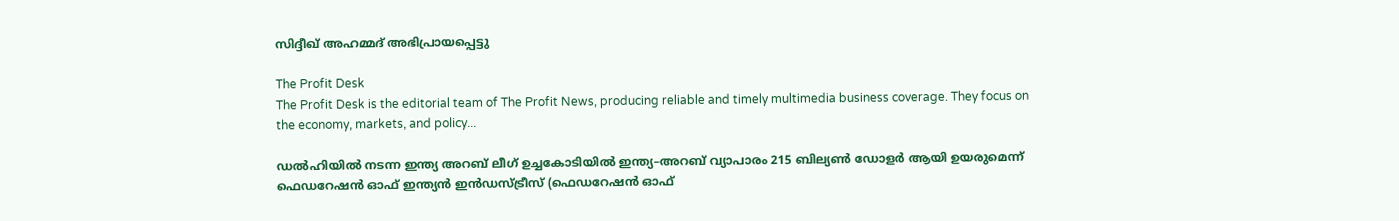സിദ്ദീഖ് അഹമ്മദ് അഭിപ്രായപ്പെട്ടു

The Profit Desk
The Profit Desk is the editorial team of The Profit News, producing reliable and timely multimedia business coverage. They focus on the economy, markets, and policy...

ഡൽഹിയിൽ നടന്ന ഇന്ത്യ അറബ് ലീഗ് ഉച്ചകോടിയിൽ ഇന്ത്യ–അറബ് വ്യാപാരം 215 ബില്യൺ ഡോളർ ആയി ഉയരുമെന്ന് ഫെഡറേഷൻ ഓഫ് ഇന്ത്യൻ ഇൻഡസ്ട്രീസ് (ഫെഡറേഷൻ ഓഫ്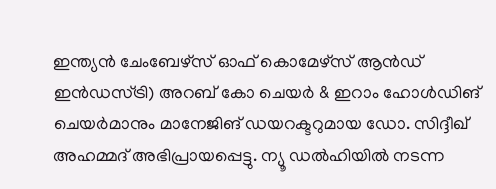ഇന്ത്യൻ ചേംബേഴ്സ് ഓഫ് കൊമേഴ്‌സ് ആൻഡ് ഇൻഡസ്ട്രി) അറബ് കോ ചെയർ & ഇറാം ഹോൾഡിങ് ചെയർമാനും മാനേജിങ് ഡയറക്ടറുമായ ഡോ. സിദ്ദീഖ് അഹമ്മദ് അഭിപ്രായപ്പെട്ടു. ന്യൂ ഡൽഹിയിൽ നടന്ന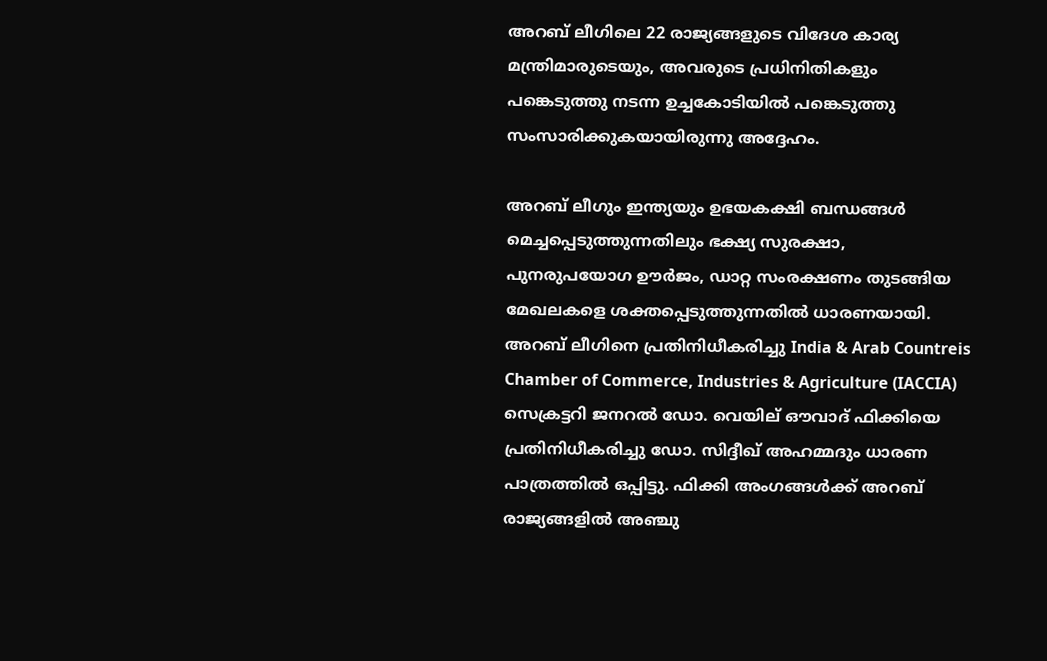അറബ് ലീഗിലെ 22 രാജ്യങ്ങളുടെ വിദേശ കാര്യ മന്ത്രിമാരുടെയും, അവരുടെ പ്രധിനിതികളും പങ്കെടുത്തു നടന്ന ഉച്ചകോടിയിൽ പങ്കെടുത്തു സംസാരിക്കുകയായിരുന്നു അദ്ദേഹം.

അറബ് ലീഗും ഇന്ത്യയും ഉഭയകക്ഷി ബന്ധങ്ങൾ മെച്ചപ്പെടുത്തുന്നതിലും ഭക്ഷ്യ സുരക്ഷാ, പുനരുപയോഗ ഊർജം, ഡാറ്റ സംരക്ഷണം തുടങ്ങിയ മേഖലകളെ ശക്തപ്പെടുത്തുന്നതിൽ ധാരണയായി. അറബ് ലീഗിനെ പ്രതിനിധീകരിച്ചു India & Arab Countreis Chamber of Commerce, Industries & Agriculture (IACCIA) സെക്രട്ടറി ജനറൽ ഡോ. വെയില് ഔവാദ് ഫിക്കിയെ പ്രതിനിധീകരിച്ചു ഡോ. സിദ്ദീഖ് അഹമ്മദും ധാരണ പാത്രത്തിൽ ഒപ്പിട്ടു. ഫിക്കി അംഗങ്ങൾക്ക് അറബ് രാജ്യങ്ങളിൽ അഞ്ചു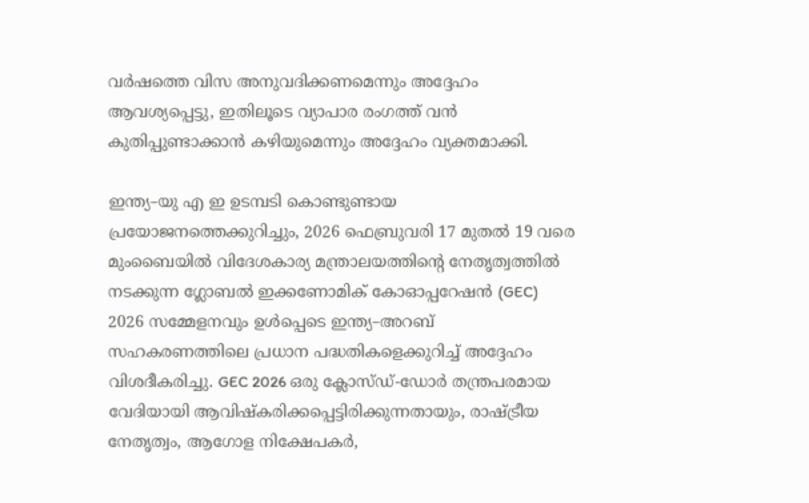വർഷത്തെ വിസ അനുവദിക്കണമെന്നും അദ്ദേഹം ആവശ്യപ്പെട്ടു, ഇതിലൂടെ വ്യാപാര രംഗത്ത് വൻ കുതിപ്പുണ്ടാക്കാൻ കഴിയുമെന്നും അദ്ദേഹം വ്യക്തമാക്കി.

ഇന്ത്യ–യു എ ഇ ഉടമ്പടി കൊണ്ടുണ്ടായ പ്രയോജനത്തെക്കുറിച്ചും, 2026 ഫെബ്രുവരി 17 മുതൽ 19 വരെ മുംബൈയിൽ വിദേശകാര്യ മന്ത്രാലയത്തിന്റെ നേതൃത്വത്തിൽ നടക്കുന്ന ഗ്ലോബൽ ഇക്കണോമിക് കോഓപ്പറേഷൻ (GEC) 2026 സമ്മേളനവും ഉൾപ്പെടെ ഇന്ത്യ–അറബ് സഹകരണത്തിലെ പ്രധാന പദ്ധതികളെക്കുറിച്ച് അദ്ദേഹം വിശദീകരിച്ചു. GEC 2026 ഒരു ക്ലോസ്‌ഡ്-ഡോർ തന്ത്രപരമായ വേദിയായി ആവിഷ്കരിക്കപ്പെട്ടിരിക്കുന്നതായും, രാഷ്ട്രീയ നേതൃത്വം, ആഗോള നിക്ഷേപകർ,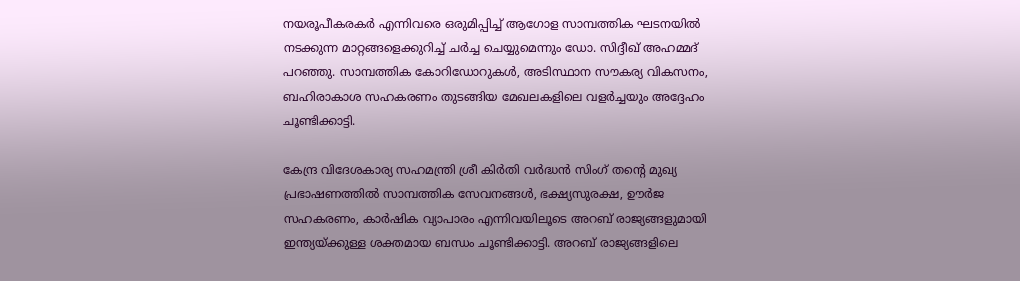നയരൂപീകരകർ എന്നിവരെ ഒരുമിപ്പിച്ച് ആഗോള സാമ്പത്തിക ഘടനയിൽ നടക്കുന്ന മാറ്റങ്ങളെക്കുറിച്ച് ചർച്ച ചെയ്യുമെന്നും ഡോ. സിദ്ദീഖ് അഹമ്മദ് പറഞ്ഞു. സാമ്പത്തിക കോറിഡോറുകൾ, അടിസ്ഥാന സൗകര്യ വികസനം, ബഹിരാകാശ സഹകരണം തുടങ്ങിയ മേഖലകളിലെ വളർച്ചയും അദ്ദേഹം ചൂണ്ടിക്കാട്ടി.

കേന്ദ്ര വിദേശകാര്യ സഹമന്ത്രി ശ്രീ കിർതി വർദ്ധൻ സിംഗ് തന്റെ മുഖ്യ പ്രഭാഷണത്തിൽ സാമ്പത്തിക സേവനങ്ങൾ, ഭക്ഷ്യസുരക്ഷ, ഊർജ സഹകരണം, കാർഷിക വ്യാപാരം എന്നിവയിലൂടെ അറബ് രാജ്യങ്ങളുമായി ഇന്ത്യയ്ക്കുള്ള ശക്തമായ ബന്ധം ചൂണ്ടിക്കാട്ടി. അറബ് രാജ്യങ്ങളിലെ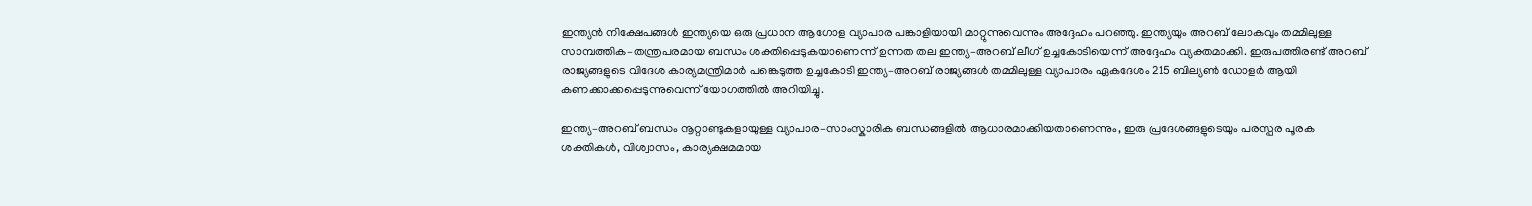ഇന്ത്യൻ നിക്ഷേപങ്ങൾ ഇന്ത്യയെ ഒരു പ്രധാന ആഗോള വ്യാപാര പങ്കാളിയായി മാറ്റുന്നുവെന്നും അദ്ദേഹം പറഞ്ഞു. ഇന്ത്യയും അറബ് ലോകവും തമ്മിലുള്ള സാമ്പത്തിക–തന്ത്രപരമായ ബന്ധം ശക്തിപ്പെടുകയാണെന്ന് ഉന്നത തല ഇന്ത്യ–അറബ് ലീഗ് ഉച്ചകോടിയെന്ന് അദ്ദേഹം വ്യക്തമാക്കി. ഇരുപത്തിരണ്ട് അറബ് രാജ്യങ്ങളുടെ വിദേശ കാര്യമന്ത്രിമാർ പങ്കെടുത്ത ഉച്ചകോടി ഇന്ത്യ–അറബ് രാജ്യങ്ങൾ തമ്മിലുള്ള വ്യാപാരം ഏകദേശം 215 ബില്യൺ ഡോളർ ആയി കണക്കാക്കപ്പെടുന്നുവെന്ന് യോഗത്തിൽ അറിയിച്ചു.

ഇന്ത്യ–അറബ് ബന്ധം നൂറ്റാണ്ടുകളായുള്ള വ്യാപാര–സാംസ്കാരിക ബന്ധങ്ങളിൽ ആധാരമാക്കിയതാണെന്നും, ഇരു പ്രദേശങ്ങളുടെയും പരസ്പര പൂരക ശക്തികൾ, വിശ്വാസം, കാര്യക്ഷമമായ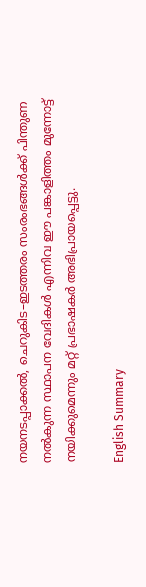നയനടപ്പാക്കൽ, ചെറുകിട–ഇടത്തരം സംരംഭങ്ങൾക്ക് പിന്തുണ നൽകുന്ന സ്ഥാപന വേദികൾ എന്നിവ ഈ പങ്കാളിത്തം മുന്നോട്ട് നയിക്കുമെന്നും മറ്റ് പ്രഭാഷകർ അഭിപ്രായപ്പെട്ടു.

English Summary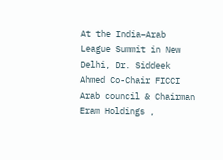At the India–Arab League Summit in New Delhi, Dr. Siddeek Ahmed Co-Chair FICCI Arab council & Chairman Eram Holdings ,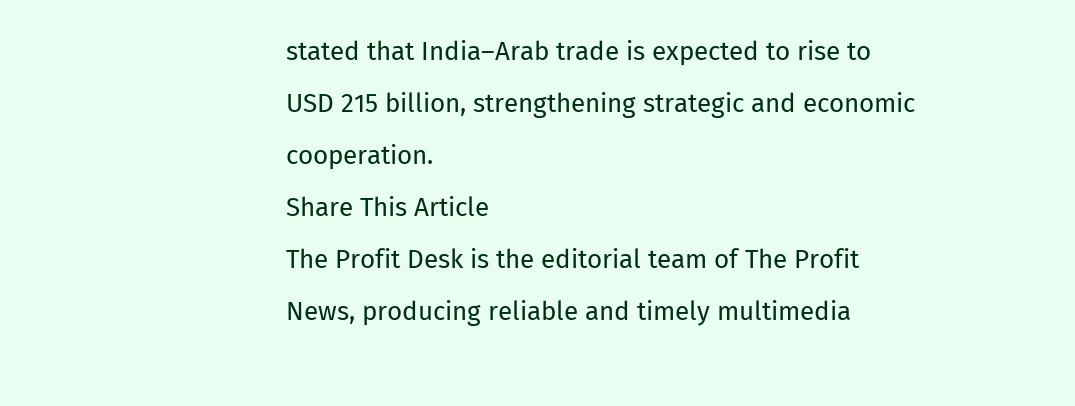stated that India–Arab trade is expected to rise to USD 215 billion, strengthening strategic and economic cooperation.
Share This Article
The Profit Desk is the editorial team of The Profit News, producing reliable and timely multimedia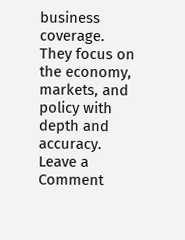business coverage. They focus on the economy, markets, and policy with depth and accuracy.
Leave a Comment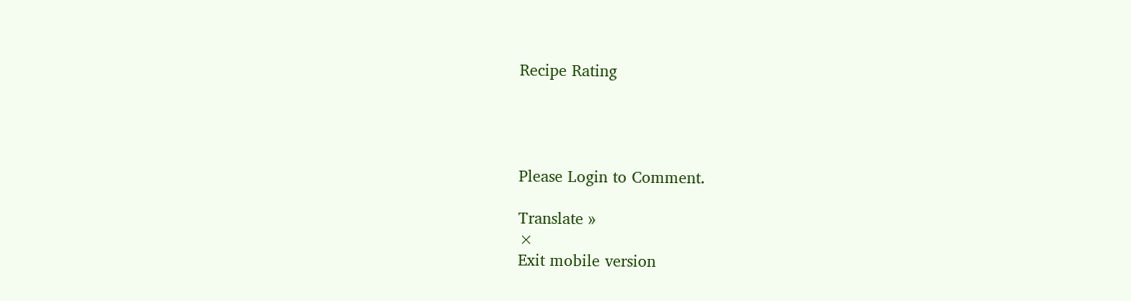Recipe Rating




Please Login to Comment.

Translate »
×
Exit mobile version